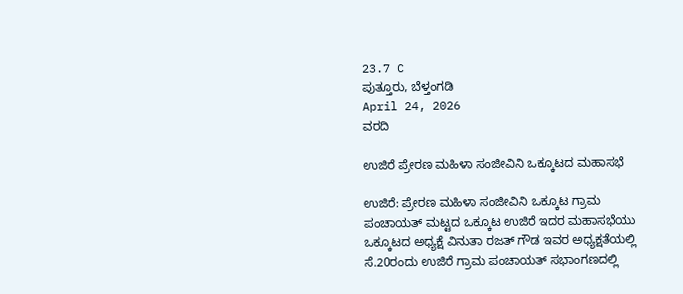23.7 C
ಪುತ್ತೂರು, ಬೆಳ್ತಂಗಡಿ
April 24, 2026
ವರದಿ

ಉಜಿರೆ ಪ್ರೇರಣ ಮಹಿಳಾ ಸಂಜೀವಿನಿ ಒಕ್ಕೂಟದ ಮಹಾಸಭೆ

ಉಜಿರೆ: ಪ್ರೇರಣ ಮಹಿಳಾ ಸಂಜೀವಿನಿ ಒಕ್ಕೂಟ ಗ್ರಾಮ ಪಂಚಾಯತ್ ಮಟ್ಟದ ಒಕ್ಕೂಟ ಉಜಿರೆ ಇದರ ಮಹಾಸಭೆಯು ಒಕ್ಕೂಟದ ಅಧ್ಯಕ್ಷೆ ವಿನುತಾ ರಜತ್ ಗೌಡ ಇವರ ಅಧ್ಯಕ್ಷತೆಯಲ್ಲಿ ಸೆ.20ರಂದು ಉಜಿರೆ ಗ್ರಾಮ ಪಂಚಾಯತ್ ಸಭಾಂಗಣದಲ್ಲಿ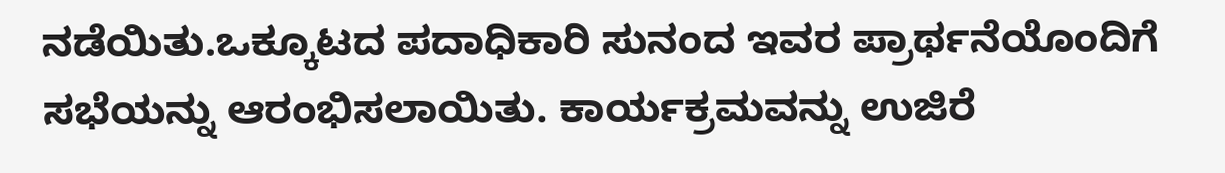ನಡೆಯಿತು.ಒಕ್ಕೂಟದ ಪದಾಧಿಕಾರಿ ಸುನಂದ ಇವರ ಪ್ರಾರ್ಥನೆಯೊಂದಿಗೆ ಸಭೆಯನ್ನು ಆರಂಭಿಸಲಾಯಿತು. ಕಾರ್ಯಕ್ರಮವನ್ನು ಉಜಿರೆ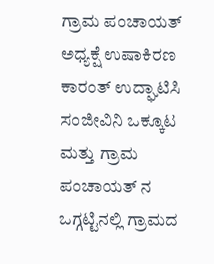ಗ್ರಾಮ ಪಂಚಾಯತ್ ಅಧ್ಯಕ್ಷೆ ಉಷಾಕಿರಣ ಕಾರಂತ್ ಉದ್ಘಾಟಿಸಿ ಸಂಜೀವಿನಿ ಒಕ್ಕೂಟ ಮತ್ತು ಗ್ರಾಮ ಪಂಚಾಯತ್ ನ ಒಗ್ಗಟ್ಟಿನಲ್ಲಿ ಗ್ರಾಮದ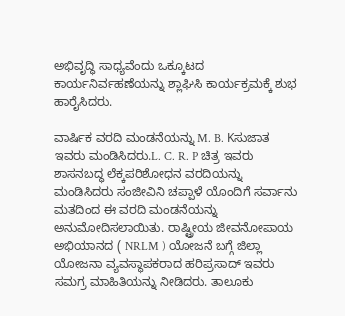ಅಭಿವೃದ್ಧಿ ಸಾಧ್ಯವೆಂದು ಒಕ್ಕೂಟದ ಕಾರ್ಯನಿರ್ವಹಣೆಯನ್ನು ಶ್ಲಾಘಿಸಿ ಕಾರ್ಯಕ್ರಮಕ್ಕೆ ಶುಭ ಹಾರೈಸಿದರು.

ವಾರ್ಷಿಕ ವರದಿ ಮಂಡನೆಯನ್ನು M. B. Kಸುಜಾತ ಇವರು ಮಂಡಿಸಿದರು.L. C. R. P ಚಿತ್ರ ಇವರು ಶಾಸನಬದ್ಧ ಲೆಕ್ಕಪರಿಶೋಧನ ವರದಿಯನ್ನು ಮಂಡಿಸಿದರು ಸಂಜೀವಿನಿ ಚಪ್ಪಾಳೆ ಯೊಂದಿಗೆ ಸರ್ವಾನು ಮತದಿಂದ ಈ ವರದಿ ಮಂಡನೆಯನ್ನು ಅನುಮೋದಿಸಲಾಯಿತು. ರಾಷ್ಟ್ರೀಯ ಜೀವನೋಪಾಯ ಅಭಿಯಾನದ ( NRLM ) ಯೋಜನೆ ಬಗ್ಗೆ ಜಿಲ್ಲಾ ಯೋಜನಾ ವ್ಯವಸ್ಥಾಪಕರಾದ ಹರಿಪ್ರಸಾದ್ ಇವರು ಸಮಗ್ರ ಮಾಹಿತಿಯನ್ನು ನೀಡಿದರು. ತಾಲೂಕು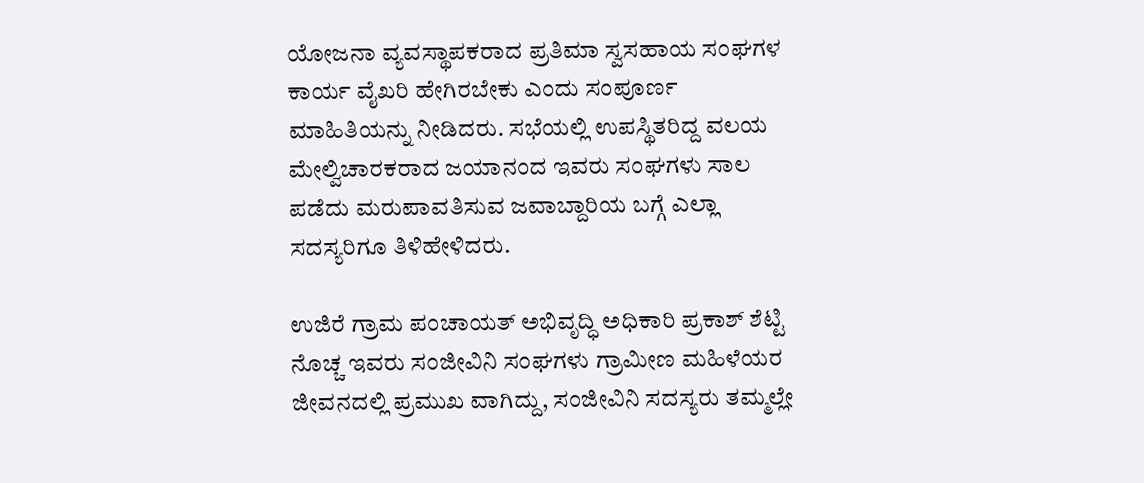ಯೋಜನಾ ವ್ಯವಸ್ಥಾಪಕರಾದ ಪ್ರತಿಮಾ ಸ್ವಸಹಾಯ ಸಂಘಗಳ ಕಾರ್ಯ ವೈಖರಿ ಹೇಗಿರಬೇಕು ಎಂದು ಸಂಪೂರ್ಣ ಮಾಹಿತಿಯನ್ನು ನೀಡಿದರು. ಸಭೆಯಲ್ಲಿ ಉಪಸ್ಥಿತರಿದ್ದ ವಲಯ ಮೇಲ್ವಿಚಾರಕರಾದ ಜಯಾನಂದ ಇವರು ಸಂಘಗಳು ಸಾಲ ಪಡೆದು ಮರುಪಾವತಿಸುವ ಜವಾಬ್ದಾರಿಯ ಬಗ್ಗೆ ಎಲ್ಲಾ ಸದಸ್ಯರಿಗೂ ತಿಳಿಹೇಳಿದರು.

ಉಜಿರೆ ಗ್ರಾಮ ಪಂಚಾಯತ್ ಅಭಿವೃದ್ಧಿ ಅಧಿಕಾರಿ ಪ್ರಕಾಶ್ ಶೆಟ್ಟಿ ನೊಚ್ಚ ಇವರು ಸಂಜೀವಿನಿ ಸಂಘಗಳು ಗ್ರಾಮೀಣ ಮಹಿಳೆಯರ ಜೀವನದಲ್ಲಿ ಪ್ರಮುಖ ವಾಗಿದ್ದು, ಸಂಜೀವಿನಿ ಸದಸ್ಯರು ತಮ್ಮಲ್ಲೇ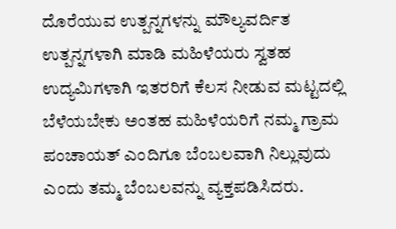ದೊರೆಯುವ ಉತ್ಪನ್ನಗಳನ್ನು ಮೌಲ್ಯವರ್ದಿತ ಉತ್ಪನ್ನಗಳಾಗಿ ಮಾಡಿ ಮಹಿಳೆಯರು ಸ್ವತಹ ಉದ್ಯಮಿಗಳಾಗಿ ಇತರರಿಗೆ ಕೆಲಸ ನೀಡುವ ಮಟ್ಟದಲ್ಲಿ ಬೆಳೆಯಬೇಕು ಅಂತಹ ಮಹಿಳೆಯರಿಗೆ ನಮ್ಮ ಗ್ರಾಮ ಪಂಚಾಯತ್ ಎಂದಿಗೂ ಬೆಂಬಲವಾಗಿ ನಿಲ್ಲುವುದು ಎಂದು ತಮ್ಮ ಬೆಂಬಲವನ್ನು ವ್ಯಕ್ತಪಡಿಸಿದರು.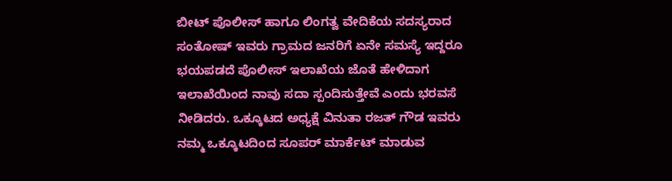ಬೀಟ್ ಪೊಲೀಸ್ ಹಾಗೂ ಲಿಂಗತ್ವ ವೇದಿಕೆಯ ಸದಸ್ಯರಾದ ಸಂತೋಷ್ ಇವರು ಗ್ರಾಮದ ಜನರಿಗೆ ಏನೇ ಸಮಸ್ಯೆ ಇದ್ದರೂ ಭಯಪಡದೆ ಪೊಲೀಸ್ ಇಲಾಖೆಯ ಜೊತೆ ಹೇಳಿದಾಗ ಇಲಾಖೆಯಿಂದ ನಾವು ಸದಾ ಸ್ಪಂದಿಸುತ್ತೇವೆ ಎಂದು ಭರವಸೆ ನೀಡಿದರು. ಒಕ್ಕೂಟದ ಅಧ್ಯಕ್ಷೆ ವಿನುತಾ ರಜತ್ ಗೌಡ ಇವರು ನಮ್ಮ ಒಕ್ಕೂಟದಿಂದ ಸೂಪರ್ ಮಾರ್ಕೆಟ್ ಮಾಡುವ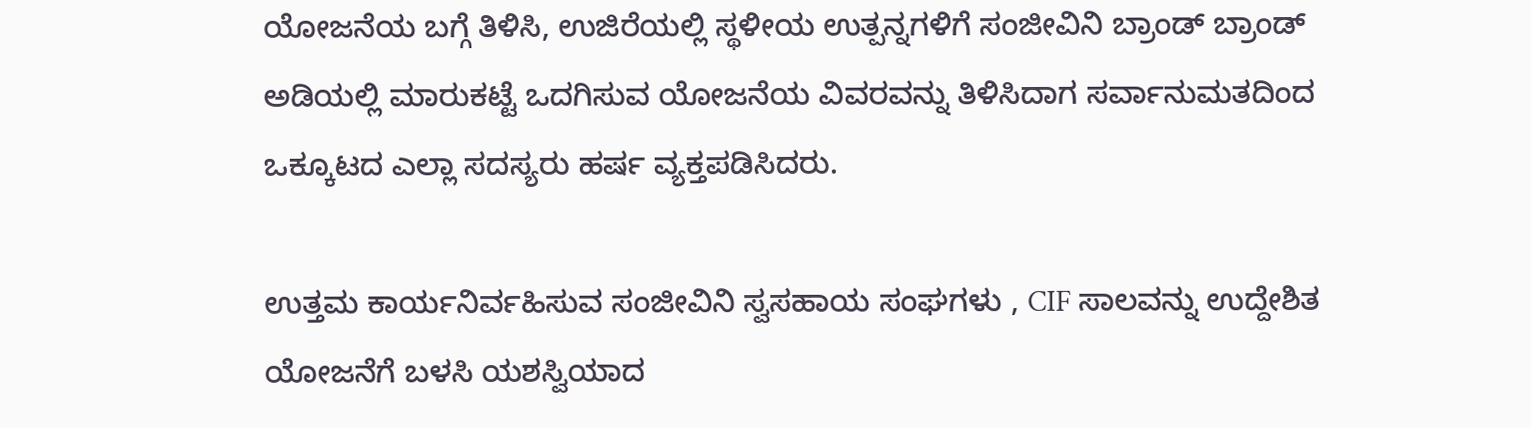ಯೋಜನೆಯ ಬಗ್ಗೆ ತಿಳಿಸಿ, ಉಜಿರೆಯಲ್ಲಿ ಸ್ಥಳೀಯ ಉತ್ಪನ್ನಗಳಿಗೆ ಸಂಜೀವಿನಿ ಬ್ರಾಂಡ್ ಬ್ರಾಂಡ್ ಅಡಿಯಲ್ಲಿ ಮಾರುಕಟ್ಟೆ ಒದಗಿಸುವ ಯೋಜನೆಯ ವಿವರವನ್ನು ತಿಳಿಸಿದಾಗ ಸರ್ವಾನುಮತದಿಂದ ಒಕ್ಕೂಟದ ಎಲ್ಲಾ ಸದಸ್ಯರು ಹರ್ಷ ವ್ಯಕ್ತಪಡಿಸಿದರು.

ಉತ್ತಮ ಕಾರ್ಯನಿರ್ವಹಿಸುವ ಸಂಜೀವಿನಿ ಸ್ವಸಹಾಯ ಸಂಘಗಳು , CIF ಸಾಲವನ್ನು ಉದ್ದೇಶಿತ ಯೋಜನೆಗೆ ಬಳಸಿ ಯಶಸ್ವಿಯಾದ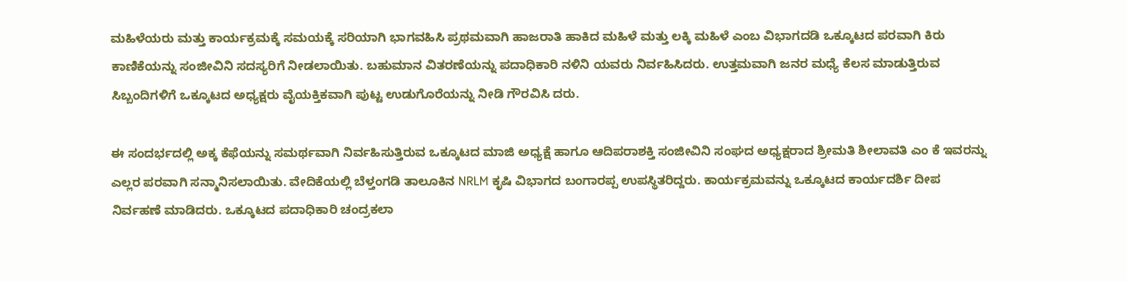ಮಹಿಳೆಯರು ಮತ್ತು ಕಾರ್ಯಕ್ರಮಕ್ಕೆ ಸಮಯಕ್ಕೆ ಸರಿಯಾಗಿ ಭಾಗವಹಿಸಿ ಪ್ರಥಮವಾಗಿ ಹಾಜರಾತಿ ಹಾಕಿದ ಮಹಿಳೆ ಮತ್ತು ಲಕ್ಕಿ ಮಹಿಳೆ ಎಂಬ ವಿಭಾಗದಡಿ ಒಕ್ಕೂಟದ ಪರವಾಗಿ ಕಿರು ಕಾಣಿಕೆಯನ್ನು ಸಂಜೀವಿನಿ ಸದಸ್ಯರಿಗೆ ನೀಡಲಾಯಿತು. ಬಹುಮಾನ ವಿತರಣೆಯನ್ನು ಪದಾಧಿಕಾರಿ ನಳಿನಿ ಯವರು ನಿರ್ವಹಿಸಿದರು. ಉತ್ತಮವಾಗಿ ಜನರ ಮಧ್ಯೆ ಕೆಲಸ ಮಾಡುತ್ತಿರುವ ಸಿಬ್ಬಂದಿಗಳಿಗೆ ಒಕ್ಕೂಟದ ಅಧ್ಯಕ್ಷರು ವೈಯಕ್ತಿಕವಾಗಿ ಪುಟ್ಟ ಉಡುಗೊರೆಯನ್ನು ನೀಡಿ ಗೌರವಿಸಿ ದರು.

ಈ ಸಂದರ್ಭದಲ್ಲಿ ಅಕ್ಕ ಕೆಫೆಯನ್ನು ಸಮರ್ಥವಾಗಿ ನಿರ್ವಹಿಸುತ್ತಿರುವ ಒಕ್ಕೂಟದ ಮಾಜಿ ಅಧ್ಯಕ್ಷೆ ಹಾಗೂ ಆದಿಪರಾಶಕ್ತಿ ಸಂಜೀವಿನಿ ಸಂಘದ ಅಧ್ಯಕ್ಷರಾದ ಶ್ರೀಮತಿ ಶೀಲಾವತಿ ಎಂ ಕೆ ಇವರನ್ನು ಎಲ್ಲರ ಪರವಾಗಿ ಸನ್ಮಾನಿಸಲಾಯಿತು. ವೇದಿಕೆಯಲ್ಲಿ ಬೆಳ್ತಂಗಡಿ ತಾಲೂಕಿನ NRLM ಕೃಷಿ ವಿಭಾಗದ ಬಂಗಾರಪ್ಪ ಉಪಸ್ಥಿತರಿದ್ದರು. ಕಾರ್ಯಕ್ರಮವನ್ನು ಒಕ್ಕೂಟದ ಕಾರ್ಯದರ್ಶಿ ದೀಪ ನಿರ್ವಹಣೆ ಮಾಡಿದರು. ಒಕ್ಕೂಟದ ಪದಾಧಿಕಾರಿ ಚಂದ್ರಕಲಾ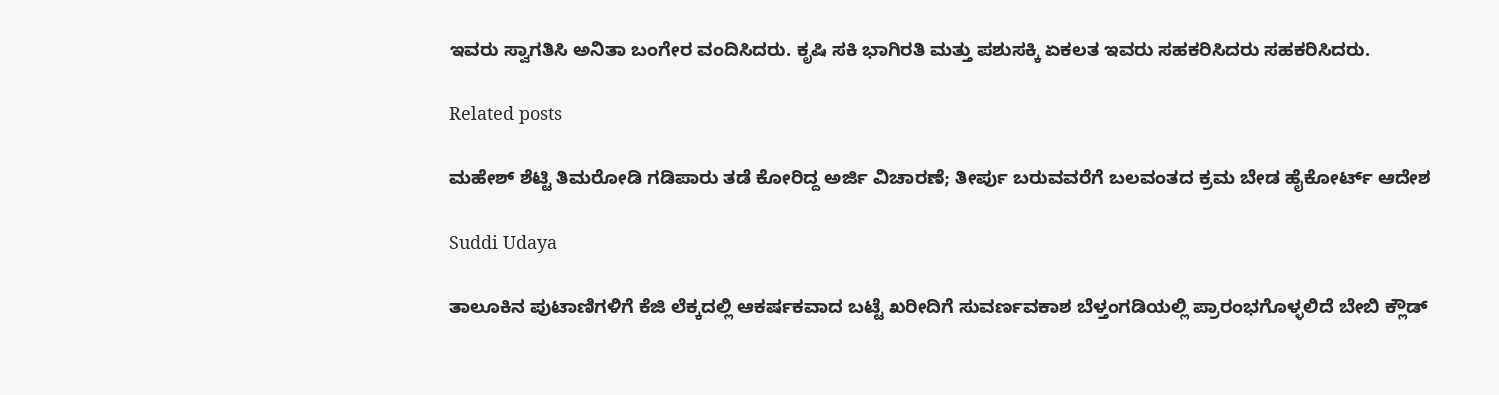ಇವರು ಸ್ವಾಗತಿಸಿ ಅನಿತಾ ಬಂಗೇರ ವಂದಿಸಿದರು. ಕೃಷಿ ಸಕಿ ಭಾಗಿರತಿ ಮತ್ತು ಪಶುಸಕ್ಕಿ ಏಕಲತ ಇವರು ಸಹಕರಿಸಿದರು ಸಹಕರಿಸಿದರು.

Related posts

ಮಹೇಶ್ ಶೆಟ್ಟಿ ತಿಮರೋಡಿ ಗಡಿಪಾರು ತಡೆ ಕೋರಿದ್ದ ಅರ್ಜಿ ವಿಚಾರಣೆ; ತೀರ್ಪು ಬರುವವರೆಗೆ ಬಲವಂತದ ಕ್ರಮ ಬೇಡ ಹೈಕೋರ್ಟ್ ಆದೇಶ

Suddi Udaya

ತಾಲೂಕಿನ ಪುಟಾಣಿಗಳಿಗೆ ಕೆಜಿ ಲೆಕ್ಕದಲ್ಲಿ ಆಕರ್ಷಕವಾದ ಬಟ್ಟೆ ಖರೀದಿಗೆ ಸುವರ್ಣವಕಾಶ ಬೆಳ್ತಂಗಡಿಯಲ್ಲಿ ಪ್ರಾರಂಭಗೊಳ್ಳಲಿದೆ ಬೇಬಿ ಕ್ಲೌಡ್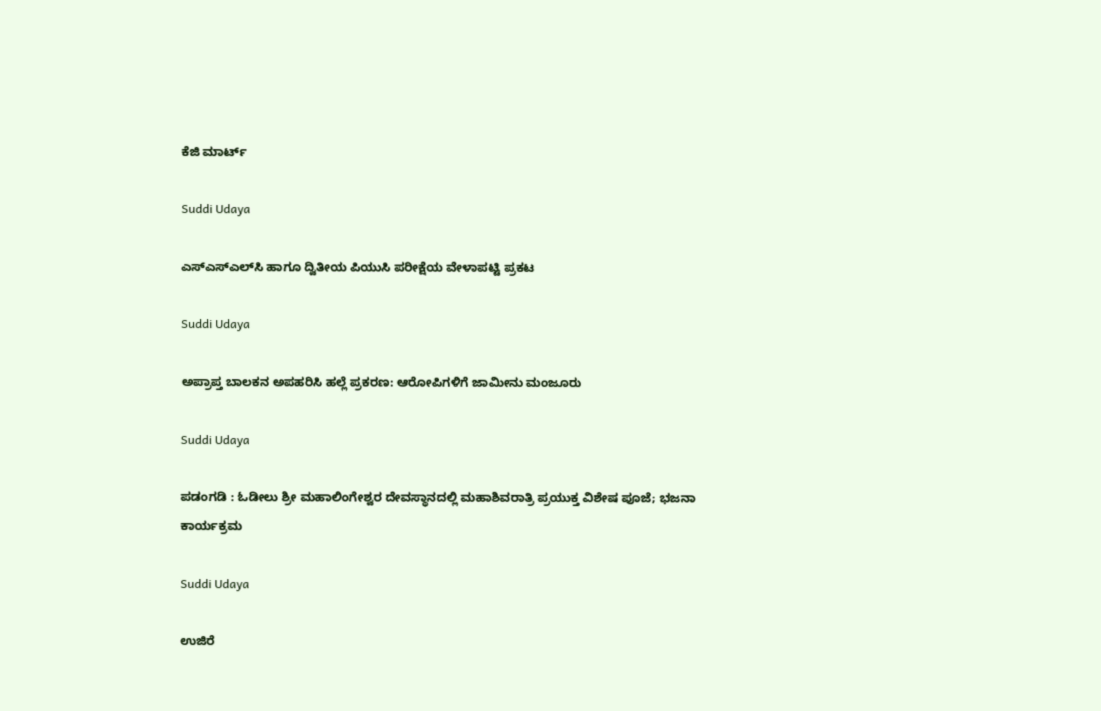ಕೆಜಿ ಮಾರ್ಟ್

Suddi Udaya

ಎಸ್‌ಎಸ್‌ಎಲ್‌ಸಿ ಹಾಗೂ ದ್ವಿತೀಯ ಪಿಯುಸಿ ಪರೀಕ್ಷೆಯ ವೇಳಾಪಟ್ಟಿ ಪ್ರಕಟ

Suddi Udaya

ಅಪ್ರಾಪ್ತ ಬಾಲಕನ ಅಪಹರಿಸಿ ಹಲ್ಲೆ ಪ್ರಕರಣ: ಆರೋಪಿಗಳಿಗೆ ಜಾಮೀನು ಮಂಜೂರು

Suddi Udaya

ಪಡಂಗಡಿ : ಓಡೀಲು ಶ್ರೀ ಮಹಾಲಿಂಗೇಶ್ವರ ದೇವಸ್ಥಾನದಲ್ಲಿ ಮಹಾಶಿವರಾತ್ರಿ ಪ್ರಯುಕ್ತ ವಿಶೇಷ ಪೂಜೆ; ಭಜನಾ ಕಾರ್ಯಕ್ರಮ

Suddi Udaya

ಉಜಿರೆ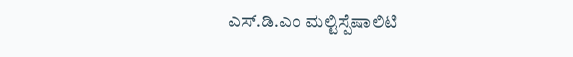ಎಸ್.ಡಿ.ಎಂ ಮಲ್ಟಿಸ್ಪೆಷಾಲಿಟಿ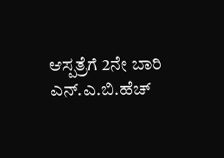ಆಸ್ಪತ್ರೆಗೆ 2ನೇ ಬಾರಿ ಎನ್.ಎ.ಬಿ.ಹೆಚ್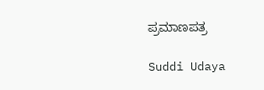ಪ್ರಮಾಣಪತ್ರ

Suddi Udaya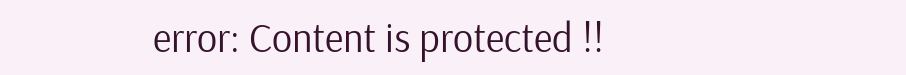error: Content is protected !!